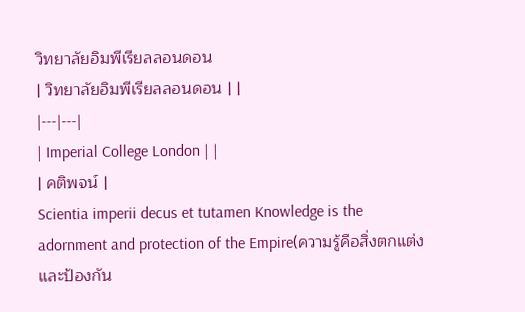วิทยาลัยอิมพีเรียลลอนดอน
| วิทยาลัยอิมพีเรียลลอนดอน | |
|---|---|
| Imperial College London | |
| คติพจน์ |
Scientia imperii decus et tutamen Knowledge is the adornment and protection of the Empire(ความรู้คือสิ่งตกแต่งและป้องกัน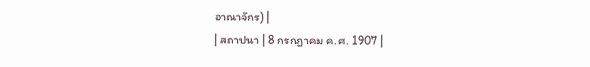อาณาจักร) |
| สถาปนา | 8 กรกฎาคม ค.ศ. 1907 |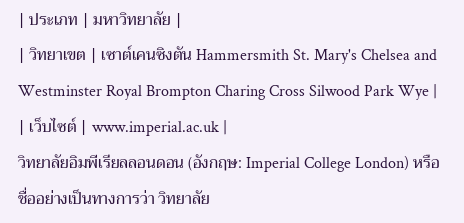| ประเภท | มหาวิทยาลัย |
| วิทยาเขต | เซาต์เคนซิงตัน Hammersmith St. Mary's Chelsea and Westminster Royal Brompton Charing Cross Silwood Park Wye |
| เว็บไซต์ | www.imperial.ac.uk |
วิทยาลัยอิมพีเรียลลอนดอน (อังกฤษ: Imperial College London) หรือชื่ออย่างเป็นทางการว่า วิทยาลัย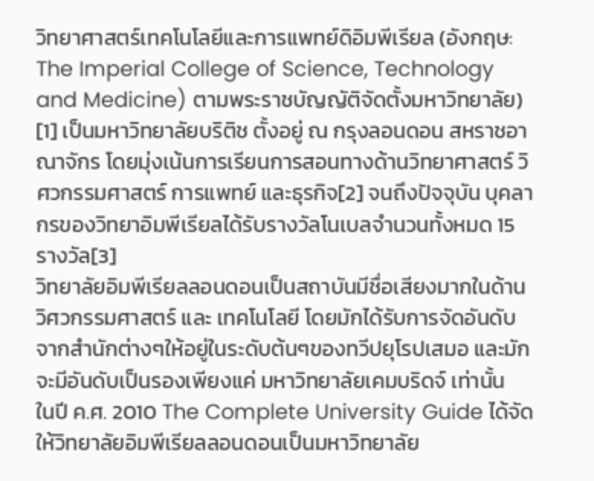วิทยาศาสตร์เทคโนโลยีและการแพทย์ดิอิมพีเรียล (อังกฤษ: The Imperial College of Science, Technology and Medicine) ตามพระราชบัญญัติจัดตั้งมหาวิทยาลัย) [1] เป็นมหาวิทยาลัยบริติช ตั้งอยู่ ณ กรุงลอนดอน สหราชอาณาจักร โดยมุ่งเน้นการเรียนการสอนทางด้านวิทยาศาสตร์ วิศวกรรมศาสตร์ การแพทย์ และธุรกิจ[2] จนถึงปัจจุบัน บุคลากรของวิทยาอิมพีเรียลได้รับรางวัลโนเบลจำนวนทั้งหมด 15 รางวัล[3]
วิทยาลัยอิมพีเรียลลอนดอนเป็นสถาบันมีชื่อเสียงมากในด้านวิศวกรรมศาสตร์ และ เทคโนโลยี โดยมักได้รับการจัดอันดับจากสำนักต่างๆให้อยู่ในระดับต้นๆของทวีปยุโรปเสมอ และมักจะมีอันดับเป็นรองเพียงแค่ มหาวิทยาลัยเคมบริดจ์ เท่านั้น
ในปี ค.ศ. 2010 The Complete University Guide ได้จัดให้วิทยาลัยอิมพีเรียลลอนดอนเป็นมหาวิทยาลัย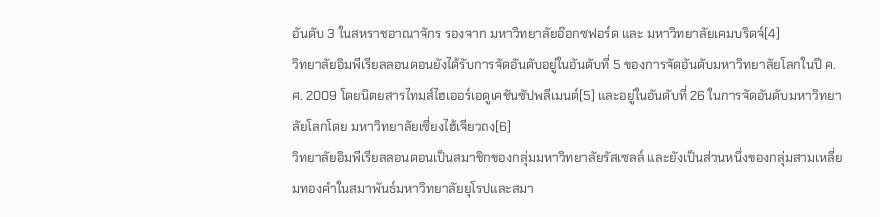อันดับ 3 ในสหราชอาณาจักร รองจาก มหาวิทยาลัยอ๊อกซฟอร์ด และ มหาวิทยาลัยเคมบริดจ์[4]
วิทยาลัยอิมพีเรียลลอนดอนยังได้รับการจัดอันดับอยู่ในอันดับที่ 5 ของการจัดอันดับมหาวิทยาลัยโลกในปี ค.ศ. 2009 โดยนิตยสารไทมส์ไฮเออร์เอดูเคชันซัปพลีเมนต์[5] และอยู่ในอันดับที่ 26 ในการจัดอันดับมหาวิทยาลัยโลกโดย มหาวิทยาลัยเซี่ยงไฮ้เจียวถง[6]
วิทยาลัยอิมพีเรียลลอนดอนเป็นสมาชิกของกลุ่มมหาวิทยาลัยรัสเซลล์ และยังเป็นส่วนหนึ่งของกลุ่มสามเหลี่ยมทองคำในสมาพันธ์มหาวิทยาลัยยุโรปและสมา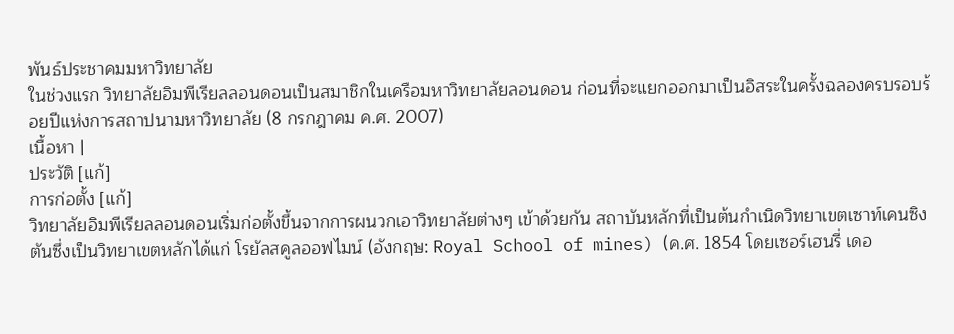พันธ์ประชาคมมหาวิทยาลัย
ในช่วงแรก วิทยาลัยอิมพีเรียลลอนดอนเป็นสมาชิกในเครือมหาวิทยาลัยลอนดอน ก่อนที่จะแยกออกมาเป็นอิสระในครั้งฉลองครบรอบร้อยปีแห่งการสถาปนามหาวิทยาลัย (8 กรกฎาคม ค.ศ. 2007)
เนื้อหา |
ประวัติ [แก้]
การก่อตั้ง [แก้]
วิทยาลัยอิมพีเรียลลอนดอนเริ่มก่อตั้งขึ้นจากการผนวกเอาวิทยาลัยต่างๆ เข้าด้วยกัน สถาบันหลักที่เป็นต้นกำเนิดวิทยาเขตเซาท์เคนซิงตันซึ่งเป็นวิทยาเขตหลักได้แก่ โรยัลสคูลออฟไมน์ (อังกฤษ: Royal School of mines) (ค.ศ. 1854 โดยเซอร์เฮนรี่ เดอ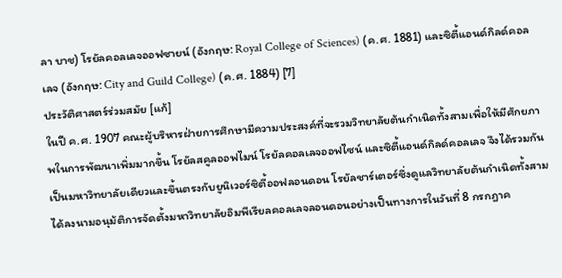ลา บาช) โรยัลคอลเลจออฟซายน์ (อังกฤษ: Royal College of Sciences) (ค.ศ. 1881) และซิตี้แอนด์กิลด์คอลเลจ (อังกฤษ: City and Guild College) (ค.ศ. 1884) [7]
ประวัติศาสตร์ร่วมสมัย [แก้]
ในปี ค.ศ. 1907 คณะผู้บริหารฝ่ายการศึกษามีความประสงค์ที่จะรวมวิทยาลัยต้นกำเนิดทั้งสามเพื่อให้มีศักยภาพในการพัฒนาเพิ่มมากขึ้น โรยัลสคูลออฟไมน์ โรยัลคอลเลจออฟไซน์ และซิตี้แอนด์กิลด์คอลเลจ จึงได้รวมกันเป็นมหาวิทยาลัยเดียวและขึ้นตรงกับยูนิเวอร์ซิตี้ออฟลอนดอน โรยัลชาร์เตอร์ซึ่งดูแลวิทยาลัยต้นกำเนิดทั้งสามได้ลงนามอนุม้ติการจัดตั้งมหาวิทยาลัยอิมพีเรียลคอลเลจลอนดอนอย่างเป็นทางการในวันที่ 8 กรกฎาค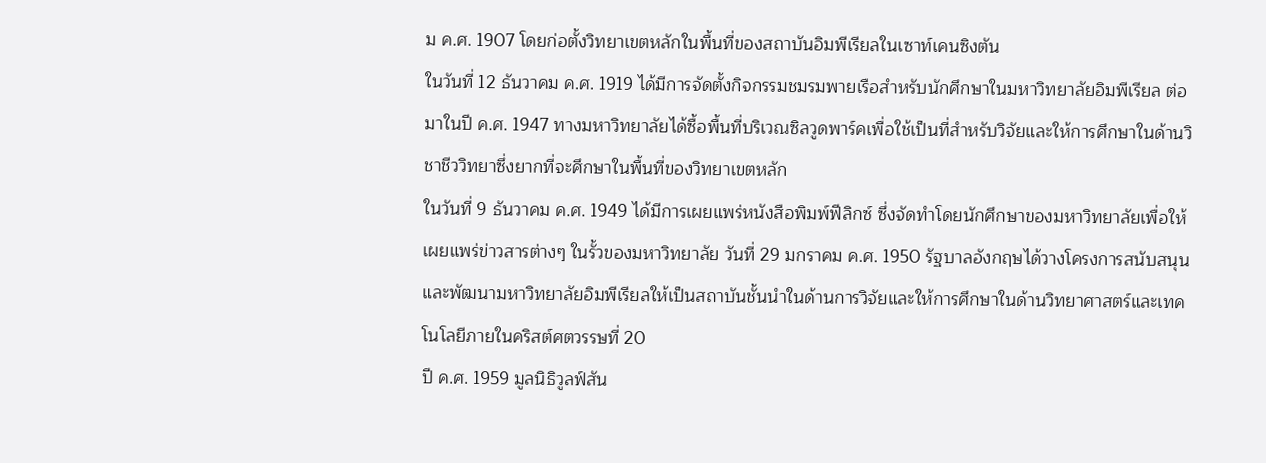ม ค.ศ. 1907 โดยก่อตั้งวิทยาเขตหลักในพื้นที่ของสถาบันอิมพีเรียลในเซาท์เคนซิงตัน
ในวันที่ 12 ธันวาคม ค.ศ. 1919 ได้มีการจัดตั้งกิจกรรมชมรมพายเรือสำหรับนักศึกษาในมหาวิทยาลัยอิมพีเรียล ต่อมาในปี ค.ศ. 1947 ทางมหาวิทยาลัยได้ซื้อพื้นที่บริเวณซิลวูดพาร์คเพื่อใช้เป็นที่สำหรับวิจัยและให้การศึกษาในด้านวิชาชีววิทยาซึ่งยากที่จะศึกษาในพื้นที่ของวิทยาเขตหลัก
ในวันที่ 9 ธันวาคม ค.ศ. 1949 ได้มีการเผยแพร่หนังสือพิมพ์ฟีลิกซ์ ซึ่งจัดทำโดยนักศึกษาของมหาวิทยาลัยเพื่อให้เผยแพร่ข่าวสารต่างๆ ในรั้วของมหาวิทยาลัย วันที่ 29 มกราคม ค.ศ. 1950 รัฐบาลอังกฤษได้วางโครงการสนับสนุนและพัฒนามหาวิทยาลัยอิมพีเรียลให้เป็นสถาบันชั้นนำในด้านการวิจัยและให้การศึกษาในด้านวิทยาศาสตร์และเทคโนโลยีภายในคริสต์ศตวรรษที่ 20
ปี ค.ศ. 1959 มูลนิธิวูลฟ์สัน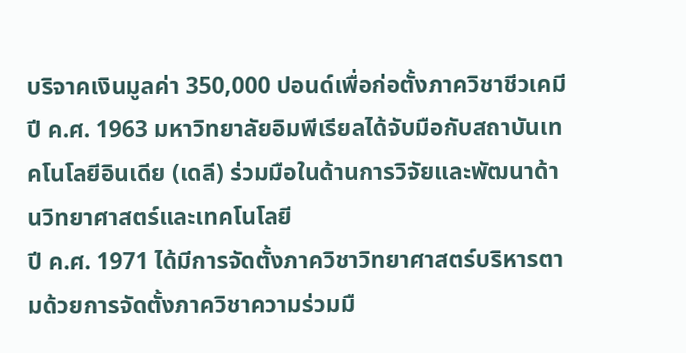บริจาคเงินมูลค่า 350,000 ปอนด์เพื่อก่อตั้งภาควิชาชีวเคมี
ปี ค.ศ. 1963 มหาวิทยาลัยอิมพีเรียลได้จับมือกับสถาบันเทคโนโลยีอินเดีย (เดลี) ร่วมมือในด้านการวิจัยและพัฒนาด้านวิทยาศาสตร์และเทคโนโลยี
ปี ค.ศ. 1971 ได้มีการจัดตั้งภาควิชาวิทยาศาสตร์บริหารตามด้วยการจัดตั้งภาควิชาความร่วมมื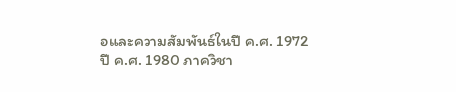อและความสัมพันธ์ในปี ค.ศ. 1972
ปี ค.ศ. 1980 ภาควิชา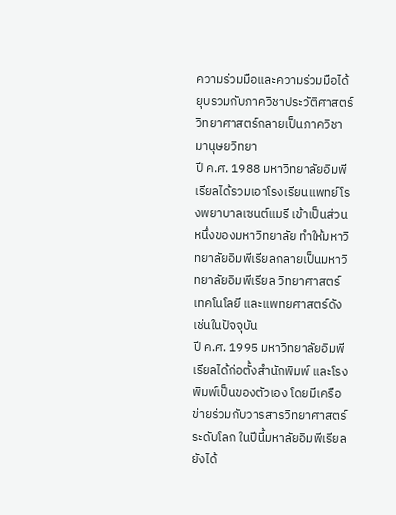ความร่วมมือและความร่วมมือได้ยุบรวมกับภาควิชาประวัติศาสตร์วิทยาศาสตร์กลายเป็นภาควิชามานุษยวิทยา
ปี ค.ศ. 1988 มหาวิทยาลัยอิมพีเรียลได้รวมเอาโรงเรียนแพทย์โรงพยาบาลเซนต์แมรี เข้าเป็นส่วนหนึ่งของมหาวิทยาลัย ทำให้มหาวิทยาลัยอิมพีเรียลกลายเป็นมหาวิทยาลัยอิมพีเรียล วิทยาศาสตร์ เทคโนโลยี และแพทยศาสตร์ดังเช่นในปัจจุบัน
ปี ค.ศ. 1995 มหาวิทยาลัยอิมพีเรียลได้ก่อตั้งสำนักพิมพ์ และโรงพิมพ์เป็นของตัวเอง โดยมีเครือข่ายร่วมกับวารสารวิทยาศาสตร์ระดับโลก ในปีนี้มหาลัยอิมพีเรียลยังได้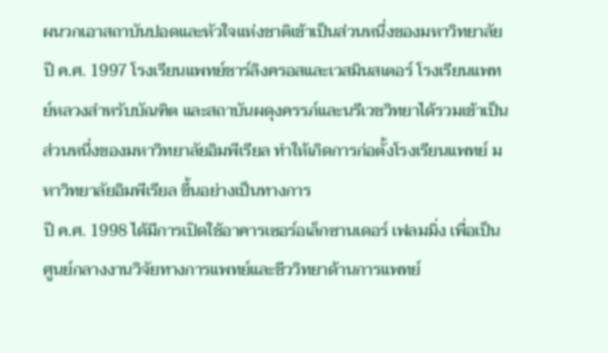ผนวกเอาสถาบันปอดและหัวใจแห่งชาติเข้าเป็นส่วนหนึ่งของมหาวิทยาลัย
ปี ค.ศ. 1997 โรงเรียนแพทย์ชาร์ลิงครอสและเวสมินสเตอร์ โรงเรียนแพทย์หลวงสำหรับบัณฑิต และสถาบันผดุงครรภ์และนรีเวชวิทยาได้รวมเข้าเป็นส่วนหนึ่งของมหาวิทยาลัยอิมพีเรียล ทำให้เกิดการก่อตั้งโรงเรียนแพทย์ มหาวิทยาลัยอิมพีเรียล ขึ้นอย่างเป็นทางการ
ปี ค.ศ. 1998 ได้มีการเปิดใช้อาคารเซอร์อเล็กซานเดอร์ เฟลมมิ่ง เพื่อเป็นศูนย์กลางงานวิจัยทางการแพทย์และชีววิทยาด้านการแพทย์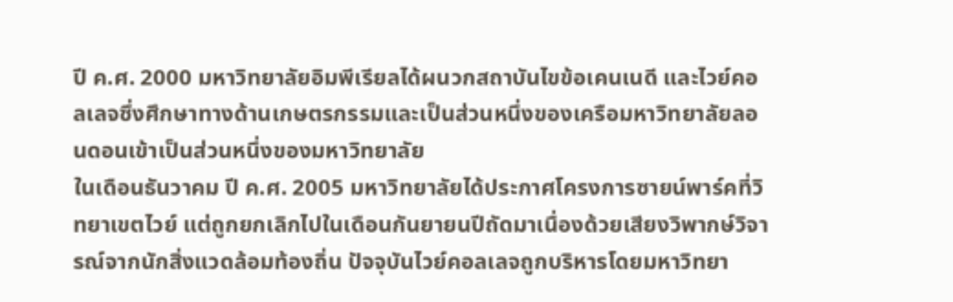ปี ค.ศ. 2000 มหาวิทยาลัยอิมพีเรียลได้ผนวกสถาบันไขข้อเคนเนดี และไวย์คอลเลจซึ่งศึกษาทางด้านเกษตรกรรมและเป็นส่วนหนึ่งของเครือมหาวิทยาลัยลอนดอนเข้าเป็นส่วนหนึ่งของมหาวิทยาลัย
ในเดือนธันวาคม ปี ค.ศ. 2005 มหาวิทยาลัยได้ประกาศโครงการซายน์พาร์คที่วิทยาเขตไวย์ แต่ถูกยกเลิกไปในเดือนกันยายนปีถัดมาเนื่องด้วยเสียงวิพากษ์วิจารณ์จากนักสิ่งแวดล้อมท้องถิ่น ปัจจุบันไวย์คอลเลจถูกบริหารโดยมหาวิทยา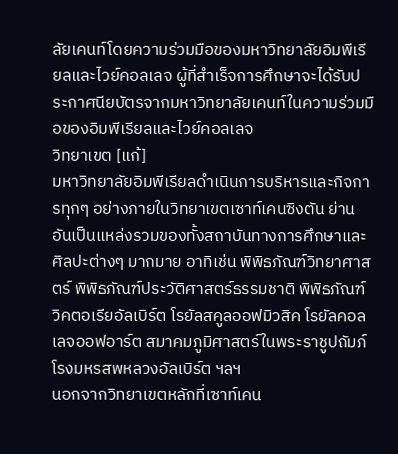ลัยเคนท์โดยความร่วมมือของมหาวิทยาลัยอิมพีเรียลและไวย์คอลเลจ ผู้ที่สำเร็จการศึกษาจะได้รับประกาศนียบัตรจากมหาวิทยาลัยเคนท์ในความร่วมมือของอิมพีเรียลและไวย์คอลเลจ
วิทยาเขต [แก้]
มหาวิทยาลัยอิมพีเรียลดำเนินการบริหารและกิจการทุกๆ อย่างภายในวิทยาเขตเซาท์เคนซิงตัน ย่านอันเป็นแหล่งรวมของทั้งสถาบันทางการศึกษาและศิลปะต่างๆ มากมาย อาทิเช่น พิพิธภัณฑ์วิทยาศาสตร์ พิพิธภัณฑ์ประวัติศาสตร์ธรรมชาติ พิพิธภัณฑ์วิคตอเรียอัลเบิร์ต โรยัลสคูลออฟมิวสิค โรยัลคอลเลจออฟอาร์ต สมาคมภูมิศาสตร์ในพระราชูปถัมภ์ โรงมหรสพหลวงอัลเบิร์ต ฯลฯ
นอกจากวิทยาเขตหลักที่เซาท์เคน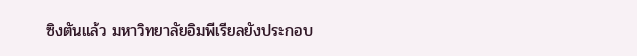ซิงตันแล้ว มหาวิทยาลัยอิมพีเรียลยังประกอบ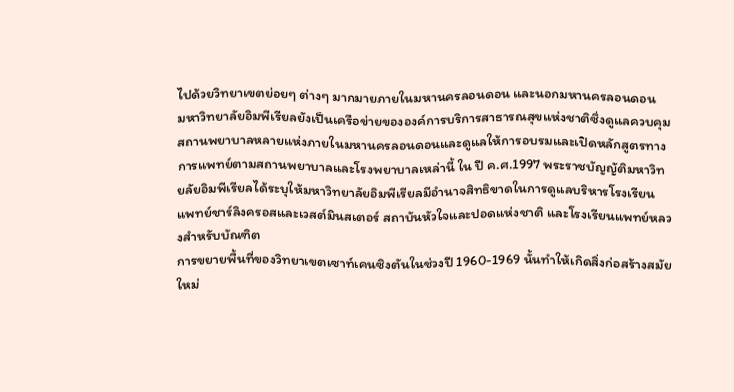ไปด้วยวิทยาเขตย่อยๆ ต่างๆ มากมายภายในมหานครลอนดอน และนอกมหานครลอนดอน
มหาวิทยาลัยอิมพีเรียลยังเป็นเครือข่ายขององค์การบริการสาธารณสุขแห่งชาติซึ่งดูแลควบคุมสถานพยาบาลหลายแห่งภายในมหานครลอนดอนและดูแลให้การอบรมและเปิดหลักสูตรทางการแพทย์ตามสถานพยาบาลและโรงพยาบาลเหล่านี้ ใน ปี ค.ศ.1997 พระราชบัญญัติมหาวิทยลัยอิมพีเรียลได้ระบุให้มหาวิทยาลัยอิมพีเรียลมีอำนาจสิทธิขาดในการดูแลบริหารโรงเรียนแพทย์ชาร์ลิงครอสและเวสต์มินสเตอร์ สถาบันหัวใจและปอดแห่งชาติ และโรงเรียนแพทย์หลวงสำหรับบัณฑิต
การขยายพื้นที่ของวิทยาเขตเซาท์เคนซิงตันในช่วงปี 1960-1969 นั้นทำให้เกิดสิ่งก่อสร้างสมัยใหม่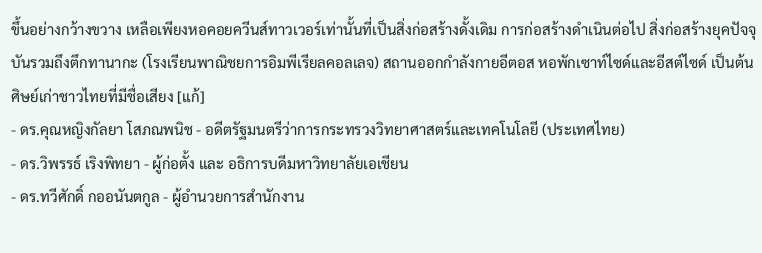ขึ้นอย่างกว้างขวาง เหลือเพียงหอคอยควีนส์ทาวเวอร์เท่านั้นที่เป็นสิ่งก่อสร้างดั้งเดิม การก่อสร้างดำเนินต่อไป สิ่งก่อสร้างยุคปัจจุบันรวมถึงตึกทานากะ (โรงเรียนพาณิชยการอิมพีเรียลคอลเลจ) สถานออกกำลังกายอีตอส หอพักเซาท์ไซด์และอีสต์ไซด์ เป็นต้น
ศิษย์เก่าชาวไทยที่มีชื่อเสียง [แก้]
- ดร.คุณหญิงกัลยา โสภณพนิช - อดีตรัฐมนตรีว่าการกระทรวงวิทยาศาสตร์และเทคโนโลยี (ประเทศไทย)
- ดร.วิพรรธ์ เริงพิทยา - ผู้ก่อตั้ง และ อธิการบดีมหาวิทยาลัยเอเชียน
- ดร.ทวีศักดิ์ กออนันตกูล - ผู้อำนวยการสำนักงาน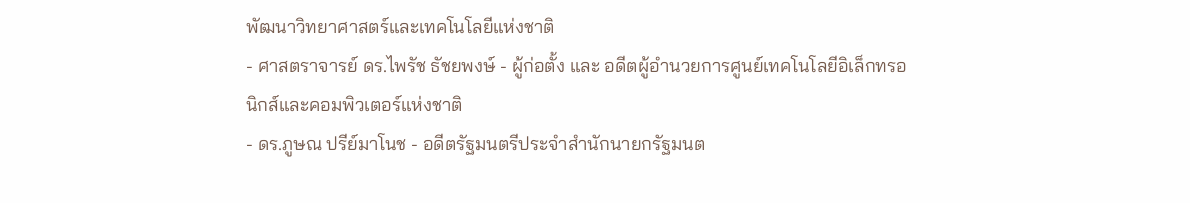พัฒนาวิทยาศาสตร์และเทคโนโลยีแห่งชาติ
- ศาสตราจารย์ ดร.ไพรัช ธัชยพงษ์ - ผู้ก่อตั้ง และ อดีตผู้อำนวยการศูนย์เทคโนโลยีอิเล็กทรอนิกส์และคอมพิวเตอร์แห่งชาติ
- ดร.ภูษณ ปรีย์มาโนช - อดีตรัฐมนตรีประจำสำนักนายกรัฐมนต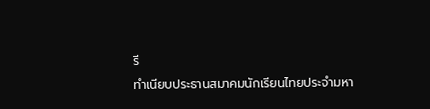รี
ทำเนียบประธานสมาคมนักเรียนไทยประจำมหา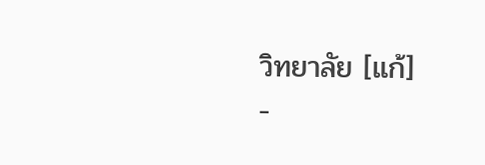วิทยาลัย [แก้]
-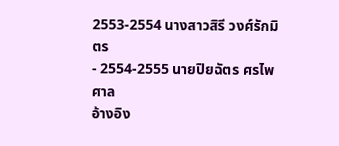2553-2554 นางสาวสิรี วงศ์รักมิตร
- 2554-2555 นายปิยฉัตร ศรไพศาล
อ้างอิง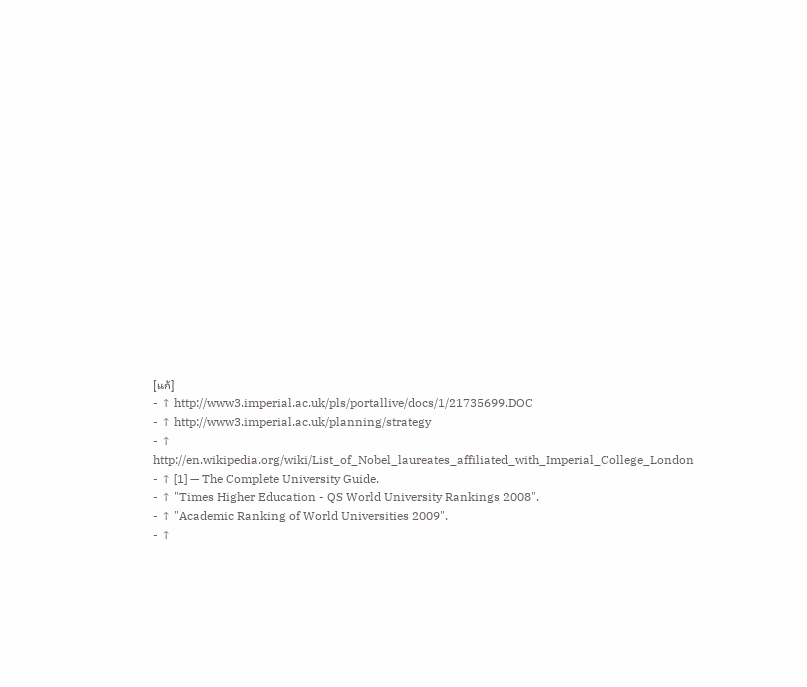[แก้]
- ↑ http://www3.imperial.ac.uk/pls/portallive/docs/1/21735699.DOC
- ↑ http://www3.imperial.ac.uk/planning/strategy
- ↑ http://en.wikipedia.org/wiki/List_of_Nobel_laureates_affiliated_with_Imperial_College_London
- ↑ [1] — The Complete University Guide.
- ↑ "Times Higher Education - QS World University Rankings 2008".
- ↑ "Academic Ranking of World Universities 2009".
- ↑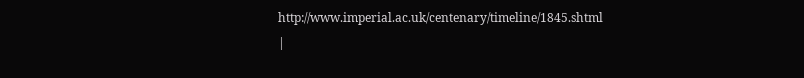http://www.imperial.ac.uk/centenary/timeline/1845.shtml
|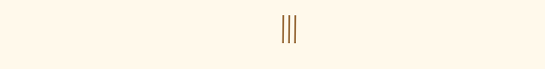|||